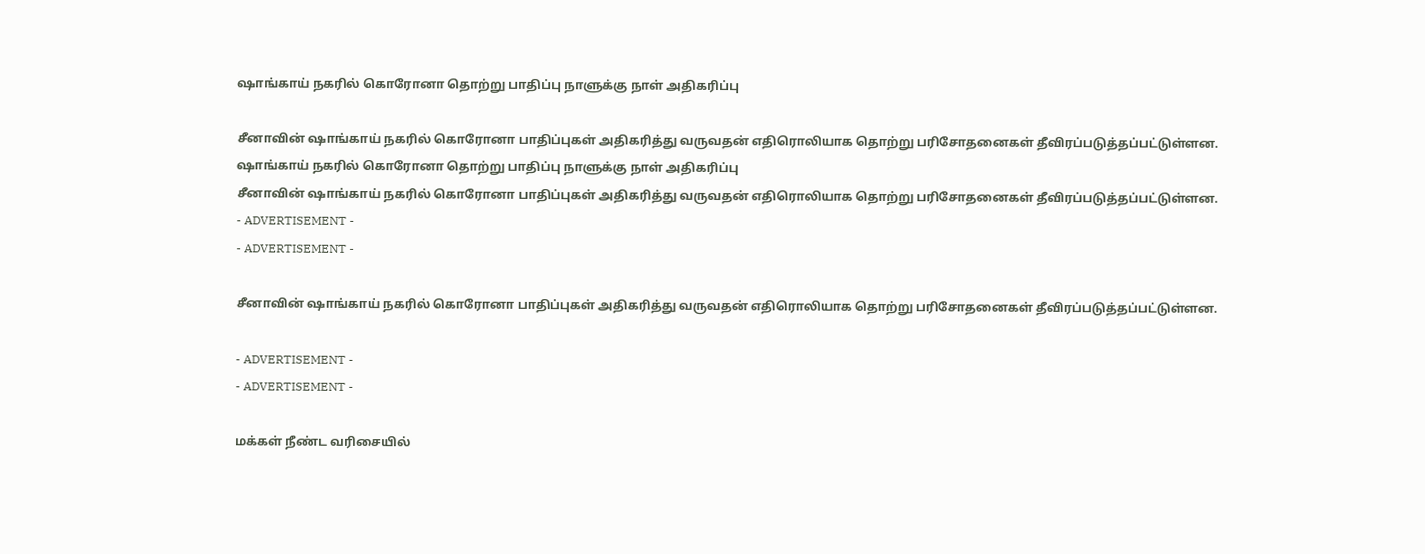ஷாங்காய் நகரில் கொரோனா தொற்று பாதிப்பு நாளுக்கு நாள் அதிகரிப்பு

சீனாவின் ஷாங்காய் நகரில் கொரோனா பாதிப்புகள் அதிகரித்து வருவதன் எதிரொலியாக தொற்று பரிசோதனைகள் தீவிரப்படுத்தப்பட்டுள்ளன.
ஷாங்காய் நகரில் கொரோனா தொற்று பாதிப்பு நாளுக்கு நாள் அதிகரிப்பு
சீனாவின் ஷாங்காய் நகரில் கொரோனா பாதிப்புகள் அதிகரித்து வருவதன் எதிரொலியாக தொற்று பரிசோதனைகள் தீவிரப்படுத்தப்பட்டுள்ளன.
- ADVERTISEMENT -
- ADVERTISEMENT -

சீனாவின் ஷாங்காய் நகரில் கொரோனா பாதிப்புகள் அதிகரித்து வருவதன் எதிரொலியாக தொற்று பரிசோதனைகள் தீவிரப்படுத்தப்பட்டுள்ளன.

- ADVERTISEMENT -
- ADVERTISEMENT -

மக்கள் நீண்ட வரிசையில்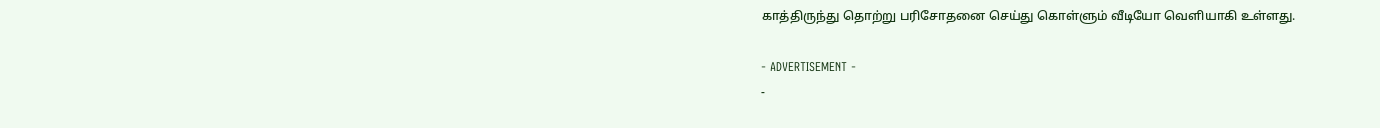காத்திருந்து தொற்று பரிசோதனை செய்து கொள்ளும் வீடியோ வெளியாகி உள்ளது.

- ADVERTISEMENT -
-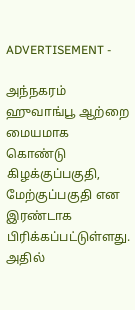ADVERTISEMENT -

அந்நகரம் ஹுவாங்பூ ஆற்றை மையமாக கொண்டு கிழக்குப்பகுதி, மேற்குப்பகுதி என இரண்டாக பிரிக்கப்பட்டுள்ளது. அதில்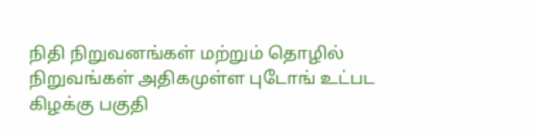நிதி நிறுவனங்கள் மற்றும் தொழில் நிறுவங்கள் அதிகமுள்ள புடோங் உட்பட கிழக்கு பகுதி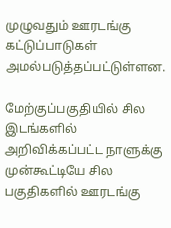முழுவதும் ஊரடங்கு கட்டுப்பாடுகள் அமல்படுத்தப்பட்டுள்ளன.

மேற்குப்பகுதியில் சில இடங்களில் அறிவிக்கப்பட்ட நாளுக்கு முன்கூட்டியே சில பகுதிகளில் ஊரடங்கு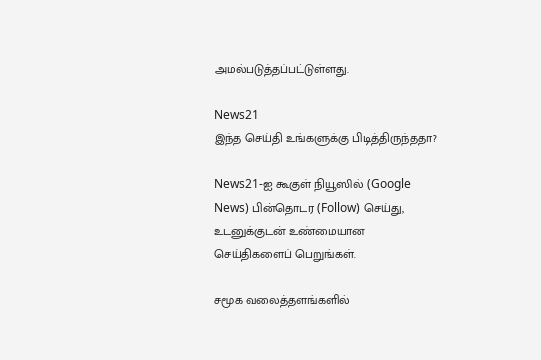அமல்படுத்தப்பட்டுள்ளது.

News21
இந்த செய்தி உங்களுக்கு பிடித்திருந்ததா?

News21-ஐ கூகுள் நியூஸில் (Google News) பின்தொடர (Follow) செய்து, உடனுக்குடன் உண்மையான செய்திகளைப் பெறுங்கள்.

சமூக வலைத்தளங்களில்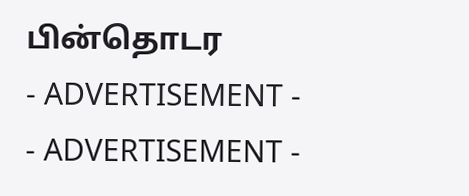பின்தொடர
- ADVERTISEMENT -
- ADVERTISEMENT -